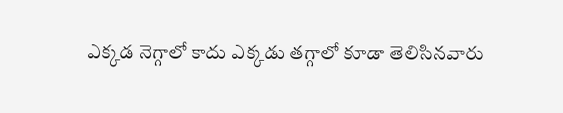ఎక్కడ నెగ్గాలో కాదు ఎక్కడు తగ్గాలో కూడా తెలిసినవారు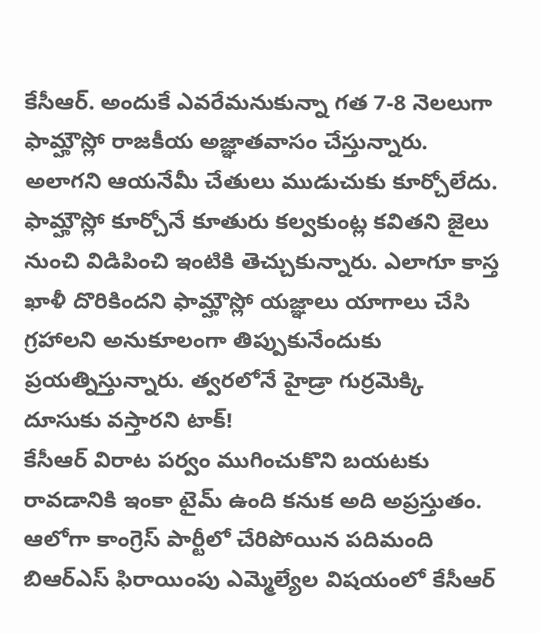కేసీఆర్. అందుకే ఎవరేమనుకున్నా గత 7-8 నెలలుగా ఫామ్హౌస్లో రాజకీయ అజ్ఞాతవాసం చేస్తున్నారు.
అలాగని ఆయనేమీ చేతులు ముడుచుకు కూర్చోలేదు. ఫామ్హౌస్లో కూర్చోనే కూతురు కల్వకుంట్ల కవితని జైలు నుంచి విడిపించి ఇంటికి తెచ్చుకున్నారు. ఎలాగూ కాస్త ఖాళీ దొరికిందని ఫామ్హౌస్లో యజ్ఞాలు యాగాలు చేసి గ్రహాలని అనుకూలంగా తిప్పుకునేందుకు ప్రయత్నిస్తున్నారు. త్వరలోనే హైడ్రా గుర్రమెక్కి దూసుకు వస్తారని టాక్!
కేసీఆర్ విరాట పర్వం ముగించుకొని బయటకు రావడానికి ఇంకా టైమ్ ఉంది కనుక అది అప్రస్తుతం. ఆలోగా కాంగ్రెస్ పార్టీలో చేరిపోయిన పదిమంది బిఆర్ఎస్ ఫిరాయింపు ఎమ్మెల్యేల విషయంలో కేసీఆర్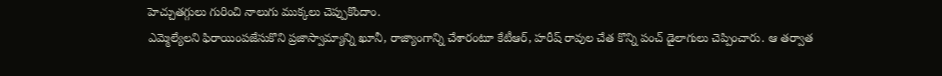హెచ్చుతగ్గులు గురించి నాలుగు ముక్కలు చెప్పుకొందాం.
ఎమ్మెల్యేలని ఫిరాయింపజేసుకొని ప్రజాస్వామ్యాన్ని ఖూనీ, రాజ్యాంగాన్ని చేశారంటూ కేటీఆర్, హరీష్ రావుల చేత కొన్ని పంచ్ డైలాగులు చెప్పించారు. ఆ తర్వాత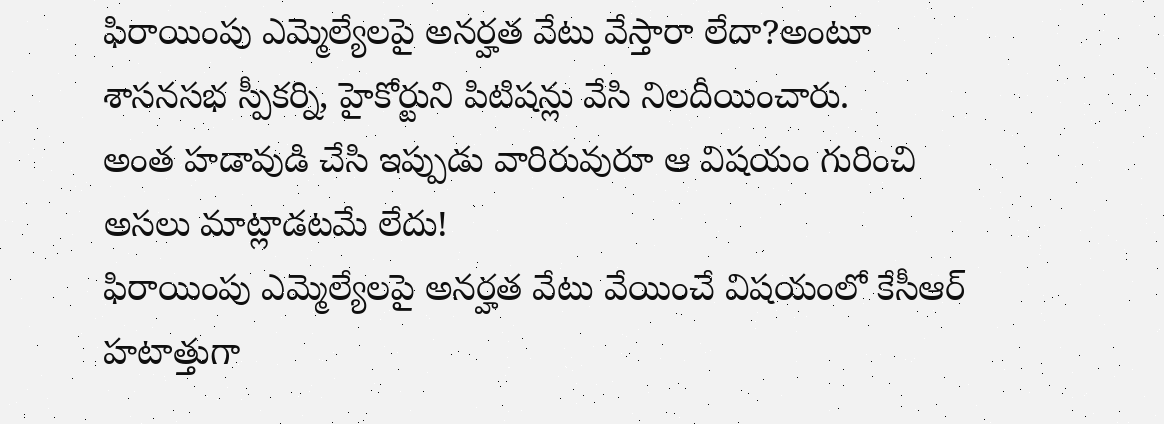ఫిరాయింపు ఎమ్మెల్యేలపై అనర్హత వేటు వేస్తారా లేదా?అంటూ శాసనసభ స్పీకర్ని, హైకోర్టుని పిటిషన్లు వేసి నిలదీయించారు.
అంత హడావుడి చేసి ఇప్పుడు వారిరువురూ ఆ విషయం గురించి అసలు మాట్లాడటమే లేదు!
ఫిరాయింపు ఎమ్మెల్యేలపై అనర్హత వేటు వేయించే విషయంలో కేసీఆర్ హటాత్తుగా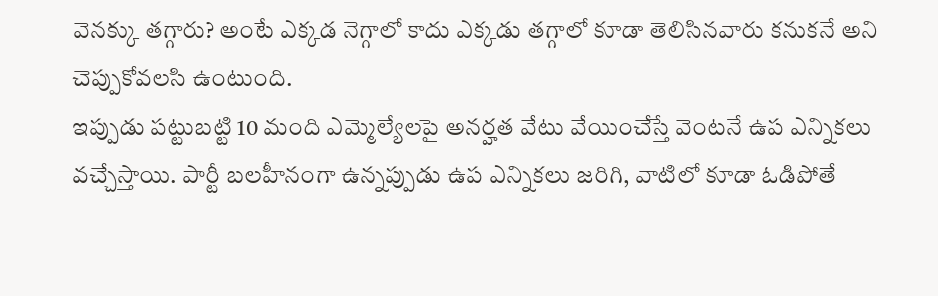వెనక్కు తగ్గారు? అంటే ఎక్కడ నెగ్గాలో కాదు ఎక్కడు తగ్గాలో కూడా తెలిసినవారు కనుకనే అని చెప్పుకోవలసి ఉంటుంది.
ఇప్పుడు పట్టుబట్టి 10 మంది ఎమ్మెల్యేలపై అనర్హత వేటు వేయించేస్తే వెంటనే ఉప ఎన్నికలు వచ్చేస్తాయి. పార్టీ బలహీనంగా ఉన్నప్పుడు ఉప ఎన్నికలు జరిగి, వాటిలో కూడా ఓడిపోతే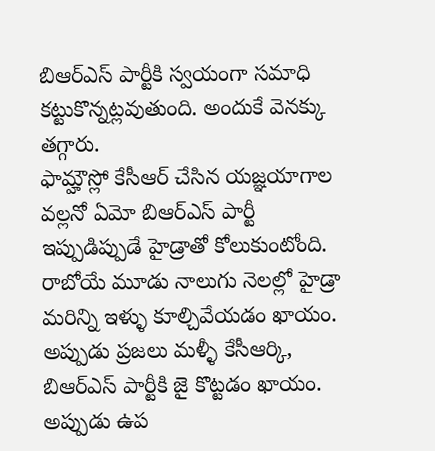బిఆర్ఎస్ పార్టీకి స్వయంగా సమాధి కట్టుకొన్నట్లవుతుంది. అందుకే వెనక్కు తగ్గారు.
ఫామ్హౌస్లో కేసీఆర్ చేసిన యజ్ఞయాగాల వల్లనో ఏమో బిఆర్ఎస్ పార్టీ ఇప్పుడిప్పుడే హైడ్రాతో కోలుకుంటోంది. రాబోయే మూడు నాలుగు నెలల్లో హైడ్రా మరిన్ని ఇళ్ళు కూల్చివేయడం ఖాయం. అప్పుడు ప్రజలు మళ్ళీ కేసీఆర్కి, బిఆర్ఎస్ పార్టీకి జై కొట్టడం ఖాయం.
అప్పుడు ఉప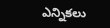ఎన్నికలు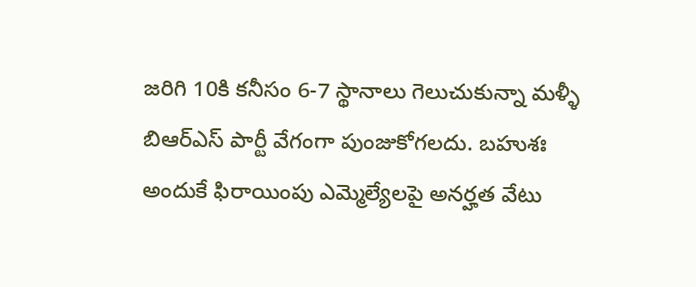జరిగి 10కి కనీసం 6-7 స్థానాలు గెలుచుకున్నా మళ్ళీ బిఆర్ఎస్ పార్టీ వేగంగా పుంజుకోగలదు. బహుశః అందుకే ఫిరాయింపు ఎమ్మెల్యేలపై అనర్హత వేటు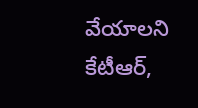వేయాలని కేటీఆర్,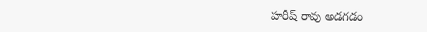హరీష్ రావు అడగడం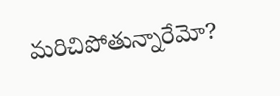మరిచిపోతున్నారేమో?